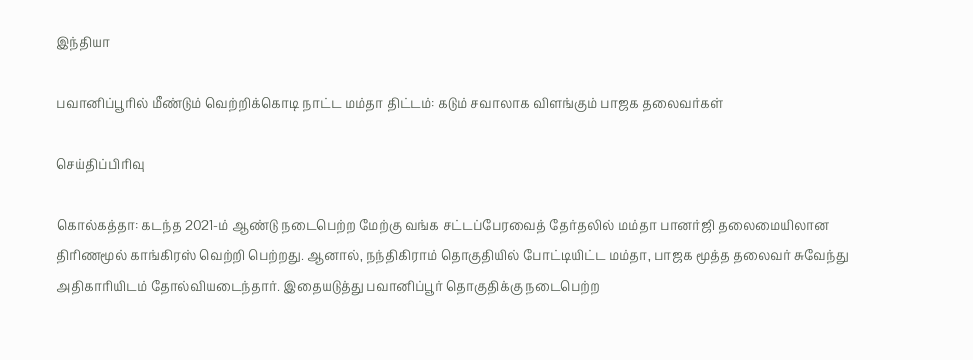இந்தியா

பவானிப்பூரில் மீண்டும் வெற்றிக்கொடி நாட்ட மம்தா திட்டம்: கடும் சவாலாக விளங்கும் பாஜக தலைவர்கள்

செய்திப்பிரிவு

கொல்கத்தா: கடந்த 2021-ம் ஆண்டு நடைபெற்ற மேற்கு வங்க சட்டப்பேரவைத் தேர்தலில் மம்தா பானர்ஜி தலைமையிலான திரிணமூல் காங்கிரஸ் வெற்றி பெற்றது. ஆனால், நந்திகிராம் தொகுதியில் போட்டியிட்ட மம்தா, பாஜக மூத்த தலைவர் சுவேந்து அதிகாரியிடம் தோல்வியடைந்தார். இதையடுத்து பவானிப்பூர் தொகுதிக்கு நடைபெற்ற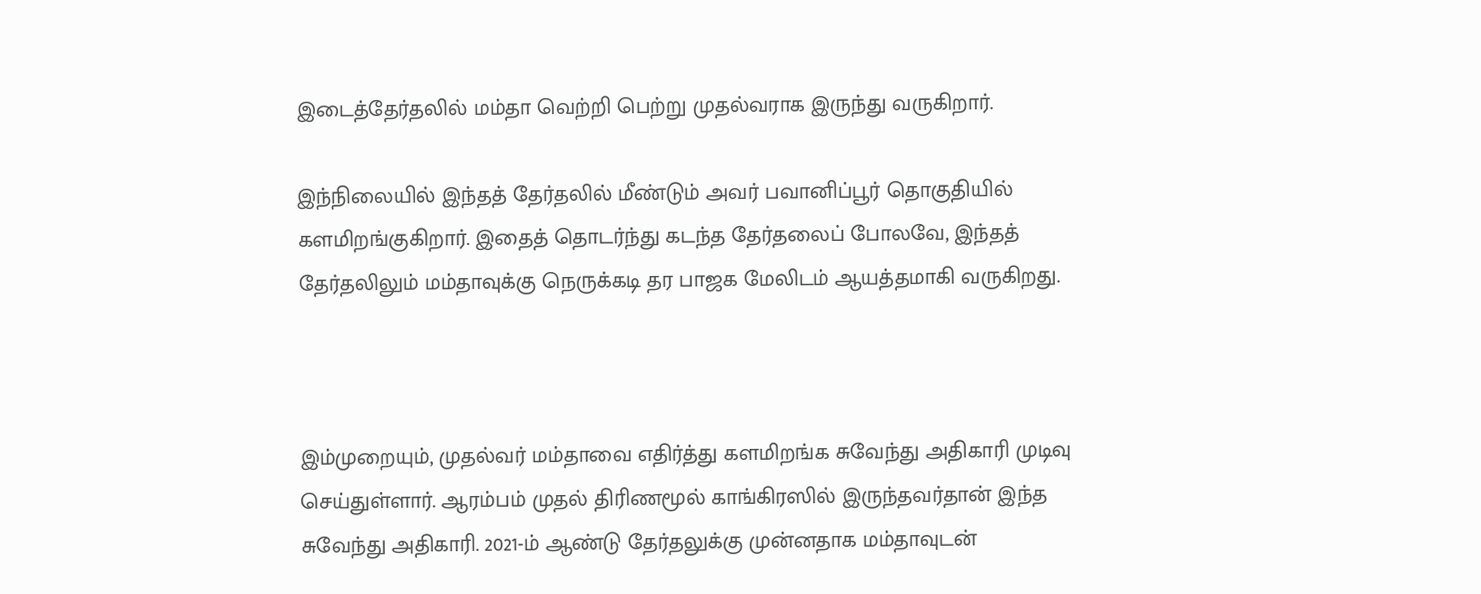இடைத்தேர்தலில் மம்தா வெற்றி பெற்று முதல்வராக இருந்து வருகிறார்.

இந்நிலையில் இந்தத் தேர்தலில் மீண்டும் அவர் பவானிப்பூர் தொகுதியில் களமிறங்குகிறார். இதைத் தொடர்ந்து கடந்த தேர்தலைப் போலவே, இந்தத் தேர்தலிலும் மம்தாவுக்கு நெருக்கடி தர பாஜக மேலிடம் ஆயத்தமாகி வருகிறது.



இம்முறையும், முதல்வர் மம்தாவை எதிர்த்து களமிறங்க சுவேந்து அதிகாரி முடிவு செய்துள்ளார். ஆரம்பம் முதல் திரிணமூல் காங்கிரஸில் இருந்தவர்தான் இந்த சுவேந்து அதிகாரி. 2021-ம் ஆண்டு தேர்தலுக்கு முன்னதாக மம்தாவுடன்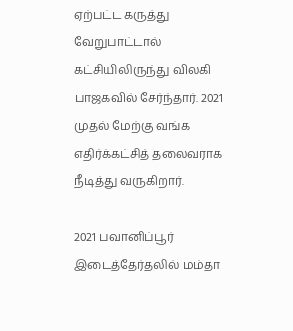ஏற்பட்ட கருத்து வேறுபாட்டால் கட்சியிலிருந்து விலகி பாஜகவில் சேர்ந்தார். 2021 முதல் மேற்கு வங்க எதிர்க்கட்சித் தலைவராக நீடித்து வருகிறார்.

2021 பவானிப்பூர் இடைத்தேர்தலில் மம்தா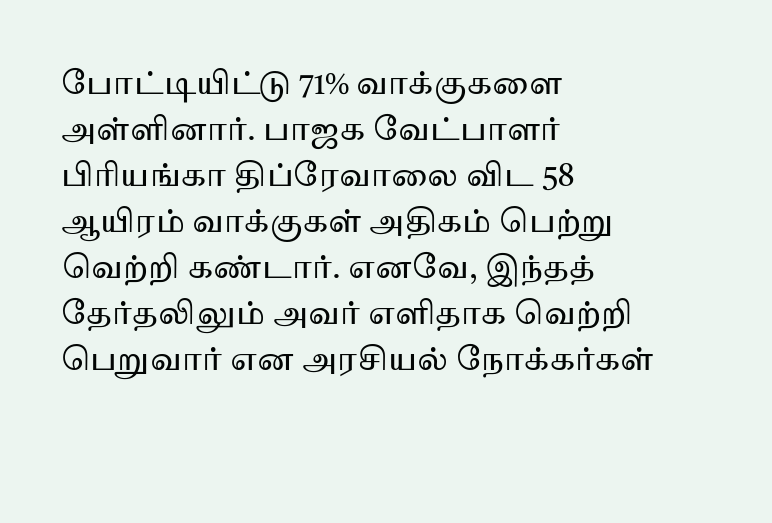போட்டியிட்டு 71% வாக்குகளை அள்ளினார். பாஜக வேட்பாளர் பிரியங்கா திப்ரேவாலை விட 58 ஆயிரம் வாக்குகள் அதிகம் பெற்று வெற்றி கண்டார். எனவே, இந்தத் தேர்தலிலும் அவர் எளிதாக வெற்றி பெறுவார் என அரசியல் நோக்கர்கள்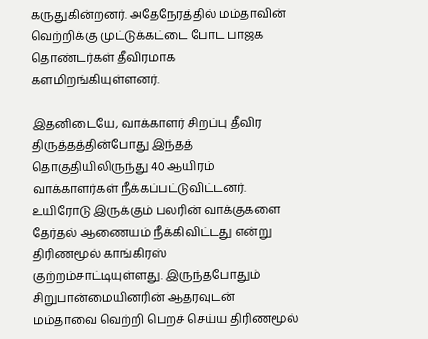கருதுகின்றனர். அதேநேரத்தில் மம்தாவின் வெற்றிக்கு முட்டுக்கட்டை போட பாஜக தொண்டர்கள் தீவிரமாக களமிறங்கியுள்ளனர்.

இதனிடையே, வாக்காளர் சிறப்பு தீவிர திருத்தத்தின்போது இந்தத் தொகுதியிலிருந்து 40 ஆயிரம் வாக்காளர்கள் நீக்கப்பட்டுவிட்டனர். உயிரோடு இருக்கும் பலரின் வாக்குகளை தேர்தல் ஆணையம் நீக்கிவிட்டது என்று திரிணமூல் காங்கிரஸ் குற்றம்சாட்டியுள்ளது. இருந்தபோதும் சிறுபான்மையினரின் ஆதரவுடன் மம்தாவை வெற்றி பெறச் செய்ய திரிணமூல்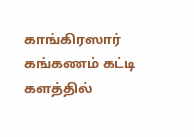காங்கிரஸார் கங்கணம் கட்டி களத்தில்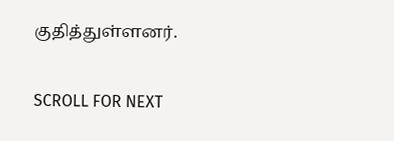குதித்துள்ளனர்.

SCROLL FOR NEXT